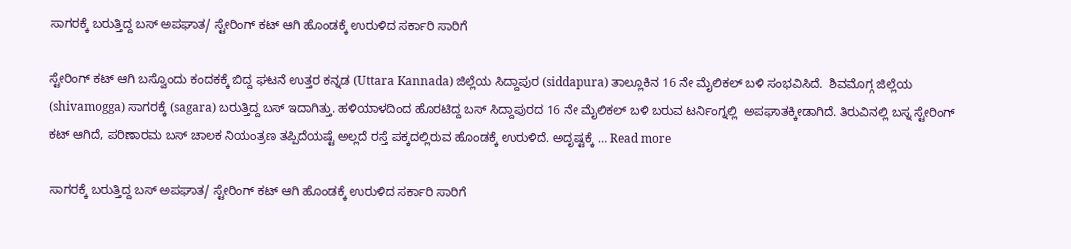ಸಾಗರಕ್ಕೆ ಬರುತ್ತಿದ್ದ ಬಸ್ ಅಪಘಾತ/ ಸ್ಟೇರಿಂಗ್ ಕಟ್ ಆಗಿ ಹೊಂಡಕ್ಕೆ ಉರುಳಿದ ಸರ್ಕಾರಿ ಸಾರಿಗೆ

ಸ್ಟೇರಿಂಗ್ ಕಟ್ ಆಗಿ ಬಸ್ವೊಂದು ಕಂದಕಕ್ಕೆ ಬಿದ್ದ ಘಟನೆ ಉತ್ತರ ಕನ್ನಡ (Uttara Kannada) ಜಿಲ್ಲೆಯ ಸಿದ್ದಾಪುರ (siddapura) ತಾಲ್ಲೂಕಿನ 16 ನೇ ಮೈಲಿಕಲ್ ಬಳಿ ಸಂಭವಿಸಿದೆ.  ಶಿವಮೊಗ್ಗ ಜಿಲ್ಲೆಯ (shivamogga) ಸಾಗರಕ್ಕೆ (sagara) ಬರುತ್ತಿದ್ದ ಬಸ್ ಇದಾಗಿತ್ತು. ಹಳಿಯಾಳದಿಂದ ಹೊರಟಿದ್ದ ಬಸ್ ಸಿದ್ದಾಪುರದ 16 ನೇ ಮೈಲಿಕಲ್ ಬಳಿ ಬರುವ ಟರ್ನಿಂಗ್ನಲ್ಲಿ  ಅಪಘಾತಕ್ಕೀಡಾಗಿದೆ. ತಿರುವಿನಲ್ಲಿ ಬಸ್ನ ಸ್ಟೇರಿಂಗ್ ಕಟ್ ಆಗಿದೆ, ಪರಿಣಾರಮ ಬಸ್ ಚಾಲಕ ನಿಯಂತ್ರಣ ತಪ್ಪಿದೆಯಷ್ಟೆ ಅಲ್ಲದೆ ರಸ್ತೆ ಪಕ್ಕದಲ್ಲಿರುವ ಹೊಂಡಕ್ಕೆ ಉರುಳಿದೆ. ಅದೃಷ್ಟಕ್ಕೆ … Read more

ಸಾಗರಕ್ಕೆ ಬರುತ್ತಿದ್ದ ಬಸ್ ಅಪಘಾತ/ ಸ್ಟೇರಿಂಗ್ ಕಟ್ ಆಗಿ ಹೊಂಡಕ್ಕೆ ಉರುಳಿದ ಸರ್ಕಾರಿ ಸಾರಿಗೆ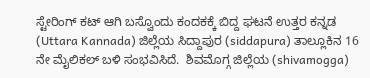ಸ್ಟೇರಿಂಗ್ ಕಟ್ ಆಗಿ ಬಸ್ವೊಂದು ಕಂದಕಕ್ಕೆ ಬಿದ್ದ ಘಟನೆ ಉತ್ತರ ಕನ್ನಡ (Uttara Kannada) ಜಿಲ್ಲೆಯ ಸಿದ್ದಾಪುರ (siddapura) ತಾಲ್ಲೂಕಿನ 16 ನೇ ಮೈಲಿಕಲ್ ಬಳಿ ಸಂಭವಿಸಿದೆ.  ಶಿವಮೊಗ್ಗ ಜಿಲ್ಲೆಯ (shivamogga)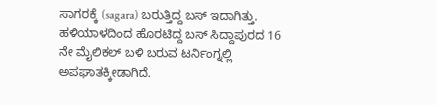ಸಾಗರಕ್ಕೆ (sagara) ಬರುತ್ತಿದ್ದ ಬಸ್ ಇದಾಗಿತ್ತು. ಹಳಿಯಾಳದಿಂದ ಹೊರಟಿದ್ದ ಬಸ್ ಸಿದ್ದಾಪುರದ 16 ನೇ ಮೈಲಿಕಲ್ ಬಳಿ ಬರುವ ಟರ್ನಿಂಗ್ನಲ್ಲಿ  ಅಪಘಾತಕ್ಕೀಡಾಗಿದೆ.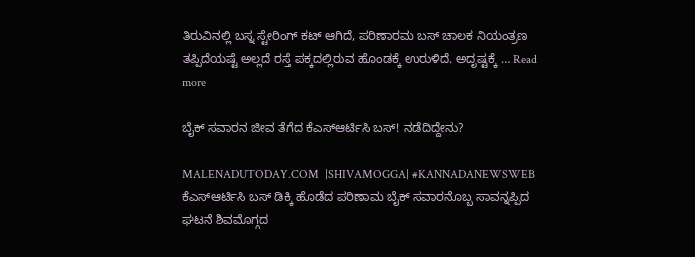ತಿರುವಿನಲ್ಲಿ ಬಸ್ನ ಸ್ಟೇರಿಂಗ್ ಕಟ್ ಆಗಿದೆ, ಪರಿಣಾರಮ ಬಸ್ ಚಾಲಕ ನಿಯಂತ್ರಣ ತಪ್ಪಿದೆಯಷ್ಟೆ ಅಲ್ಲದೆ ರಸ್ತೆ ಪಕ್ಕದಲ್ಲಿರುವ ಹೊಂಡಕ್ಕೆ ಉರುಳಿದೆ. ಅದೃಷ್ಟಕ್ಕೆ … Read more

ಬೈಕ್ ಸವಾರನ ಜೀವ ತೆಗೆದ ಕೆಎಸ್ಆರ್ಟಿಸಿ ಬಸ್! ನಡೆದಿದ್ದೇನು?

MALENADUTODAY.COM  |SHIVAMOGGA| #KANNADANEWSWEB ಕೆಎಸ್ಆರ್ಟಿಸಿ ಬಸ್ ಡಿಕ್ಕಿ ಹೊಡೆದ ಪರಿಣಾಮ ಬೈಕ್ ಸವಾರನೊಬ್ಬ ಸಾವನ್ನಪ್ಪಿದ ಘಟನೆ ಶಿವಮೊಗ್ಗದ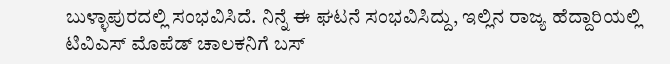ಬುಳ್ಳಾಪುರದಲ್ಲಿ ಸಂಭವಿಸಿದೆ. ನಿನ್ನೆ ಈ ಘಟನೆ ಸಂಭವಿಸಿದ್ದು, ಇಲ್ಲಿನ ರಾಜ್ಯ ಹೆದ್ದಾರಿಯಲ್ಲಿ ಟಿವಿಎಸ್ ಮೊಪೆಡ್ ಚಾಲಕನಿಗೆ ಬಸ್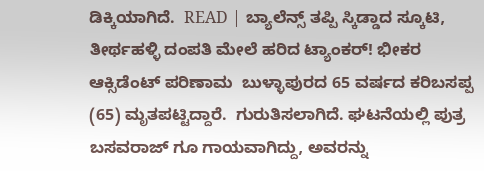ಡಿಕ್ಕಿಯಾಗಿದೆ.  READ | ಬ್ಯಾಲೆನ್ಸ್ ತಪ್ಪಿ ಸ್ಕಿಡ್ಡಾದ ಸ್ಕೂಟಿ, ತೀರ್ಥಹಳ್ಳಿ ದಂಪತಿ ಮೇಲೆ ಹರಿದ ಟ್ಯಾಂಕರ್! ಭೀಕರ ಆಕ್ಸಿಡೆಂಟ್ ಪರಿಣಾಮ  ಬುಳ್ಳಾಪುರದ 65 ವರ್ಷದ ಕರಿಬಸಪ್ಪ (65) ಮೃತಪಟ್ಟಿದ್ದಾರೆ.  ಗುರುತಿಸಲಾಗಿದೆ. ಘಟನೆಯಲ್ಲಿ ಪುತ್ರ ಬಸವರಾಜ್ ಗೂ ಗಾಯವಾಗಿದ್ದು, ಅವರನ್ನು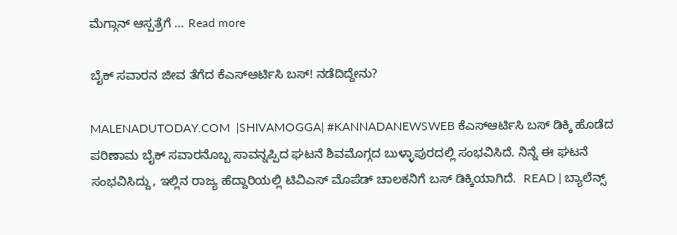ಮೆಗ್ಗಾನ್ ಆಸ್ಪತ್ರೆಗೆ … Read more

ಬೈಕ್ ಸವಾರನ ಜೀವ ತೆಗೆದ ಕೆಎಸ್ಆರ್ಟಿಸಿ ಬಸ್! ನಡೆದಿದ್ದೇನು?

MALENADUTODAY.COM  |SHIVAMOGGA| #KANNADANEWSWEB ಕೆಎಸ್ಆರ್ಟಿಸಿ ಬಸ್ ಡಿಕ್ಕಿ ಹೊಡೆದ ಪರಿಣಾಮ ಬೈಕ್ ಸವಾರನೊಬ್ಬ ಸಾವನ್ನಪ್ಪಿದ ಘಟನೆ ಶಿವಮೊಗ್ಗದ ಬುಳ್ಳಾಪುರದಲ್ಲಿ ಸಂಭವಿಸಿದೆ. ನಿನ್ನೆ ಈ ಘಟನೆ ಸಂಭವಿಸಿದ್ದು, ಇಲ್ಲಿನ ರಾಜ್ಯ ಹೆದ್ದಾರಿಯಲ್ಲಿ ಟಿವಿಎಸ್ ಮೊಪೆಡ್ ಚಾಲಕನಿಗೆ ಬಸ್ ಡಿಕ್ಕಿಯಾಗಿದೆ.  READ | ಬ್ಯಾಲೆನ್ಸ್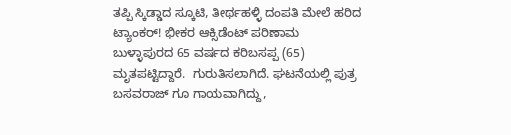ತಪ್ಪಿ ಸ್ಕಿಡ್ಡಾದ ಸ್ಕೂಟಿ, ತೀರ್ಥಹಳ್ಳಿ ದಂಪತಿ ಮೇಲೆ ಹರಿದ ಟ್ಯಾಂಕರ್! ಭೀಕರ ಆಕ್ಸಿಡೆಂಟ್ ಪರಿಣಾಮ  ಬುಳ್ಳಾಪುರದ 65 ವರ್ಷದ ಕರಿಬಸಪ್ಪ (65) ಮೃತಪಟ್ಟಿದ್ದಾರೆ.  ಗುರುತಿಸಲಾಗಿದೆ. ಘಟನೆಯಲ್ಲಿ ಪುತ್ರ ಬಸವರಾಜ್ ಗೂ ಗಾಯವಾಗಿದ್ದು,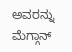ಅವರನ್ನು  ಮೆಗ್ಗಾನ್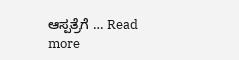ಆಸ್ಪತ್ರೆಗೆ … Read more